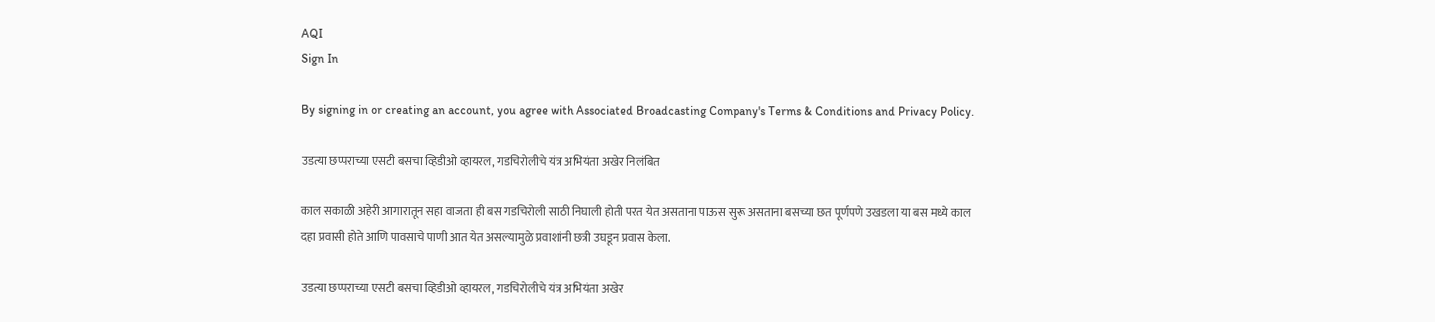AQI
Sign In

By signing in or creating an account, you agree with Associated Broadcasting Company's Terms & Conditions and Privacy Policy.

उडत्या छप्पराच्या एसटी बसचा व्हिडीओ व्हायरल, गडचिरोलीचे यंत्र अभियंता अखेर निलंबित

काल सकाळी अहेरी आगारातून सहा वाजता ही बस गडचिरोली साठी निघाली होती परत येत असताना पाऊस सुरू असताना बसच्या छत पूर्णपणे उखडला या बस मध्ये काल दहा प्रवासी होते आणि पावसाचे पाणी आत येत असल्यामुळे प्रवाशांनी छत्री उघडून प्रवास केला.

उडत्या छप्पराच्या एसटी बसचा व्हिडीओ व्हायरल, गडचिरोलीचे यंत्र अभियंता अखेर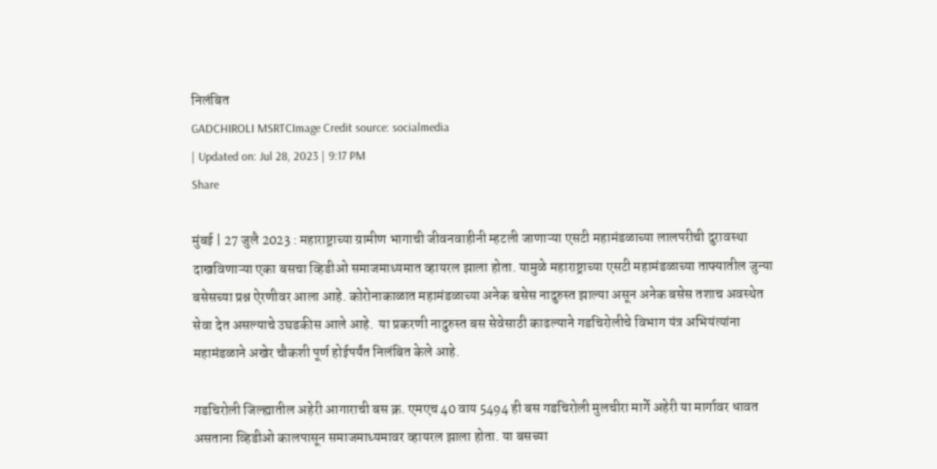निलंबित
GADCHIROLI MSRTCImage Credit source: socialmedia
| Updated on: Jul 28, 2023 | 9:17 PM
Share

मुंबई | 27 जुलै 2023 : महाराष्ट्राच्या ग्रामीण भागाची जीवनवाहीनी म्हटली जाणाऱ्या एसटी महामंडळाच्या लालपरीची दुरावस्था दाखविणाऱ्या एका बसचा व्हिडीओ समाजमाध्यमात व्हायरल झाला होता. यामुळे महाराष्ट्राच्या एसटी महामंडळाच्या ताफ्यातील जुन्या बसेसच्या प्रश्न ऐरणीवर आला आहे. कोरोनाकाळात महामंडळाच्या अनेक बसेस नादुरुस्त झाल्या असून अनेक बसेस तशाच अवस्थेत सेवा देत असल्याचे उघडकीस आले आहे.  या प्रकरणी नादुरुस्त बस सेवेसाठी काढल्याने गडचिरोलीचे विभाग यंत्र अभियंत्यांना महामंडळाने अखेर चौकशी पूर्ण होईपर्यंत निलंबित केले आहे.

गडचिरोली जिल्ह्यातील अहेरी आगाराची बस क्र. एमएच 40 वाय 5494 ही बस गडचिरोली मुलचीरा मार्गे अहेरी या मार्गावर धावत असताना व्हिडीओ कालपासून समाजमाध्यमावर व्हायरल झाला होता. या बसच्या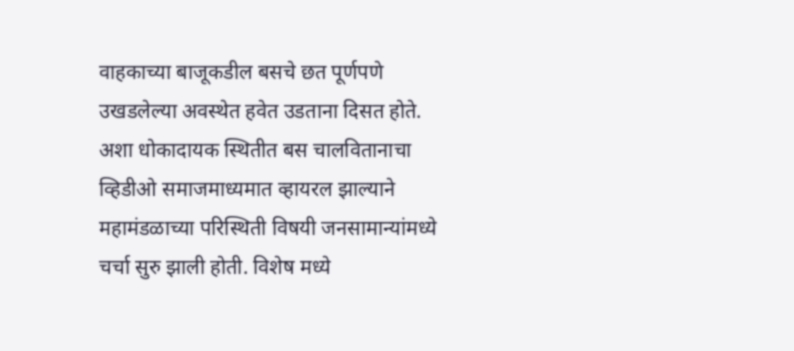वाहकाच्या बाजूकडील बसचे छत पूर्णपणे उखडलेल्या अवस्थेत हवेत उडताना दिसत होते. अशा धोकादायक स्थितीत बस चालवितानाचा व्हिडीओ समाजमाध्यमात व्हायरल झाल्याने महामंडळाच्या परिस्थिती विषयी जनसामान्यांमध्ये चर्चा सुरु झाली होती. विशेष मध्ये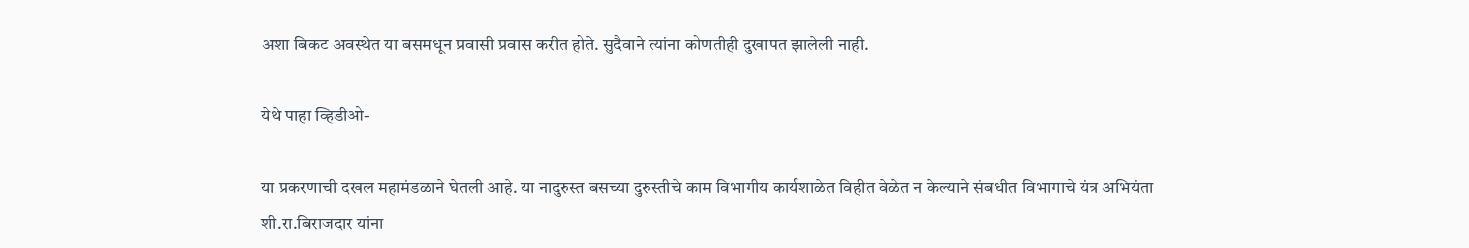अशा बिकट अवस्थेत या बसमधून प्रवासी प्रवास करीत होते. सुदैवाने त्यांना कोणतीही दुखापत झालेली नाही.

येथे पाहा व्हिडीओ-

या प्रकरणाची दखल महामंडळाने घेतली आहे. या नादुरुस्त बसच्या दुरुस्तीचे काम विभागीय कार्यशाळेत विहीत वेळेत न केल्याने संबधीत विभागाचे यंत्र अभियंता शी.रा.बिराजदार यांना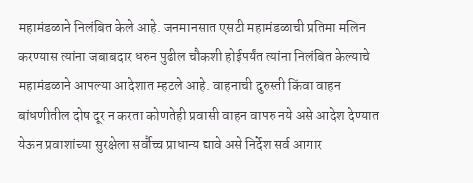महामंडळाने निलंबित केले आहे. जनमानसात एसटी महामंडळाची प्रतिमा मलिन करण्यास त्यांना जबाबदार धरुन पुढील चौकशी होईपर्यंत त्यांना निलंबित केल्याचे महामंडळाने आपल्या आदेशात म्हटले आहे. वाहनाची दुरुस्ती किंवा वाहन बांधणीतील दोष दूर न करता कोणतेही प्रवासी वाहन वापरु नये असे आदेश देण्यात येऊन प्रवाशांच्या सुरक्षेला सर्वौच्च प्राधान्य द्यावे असे निर्देश सर्व आगार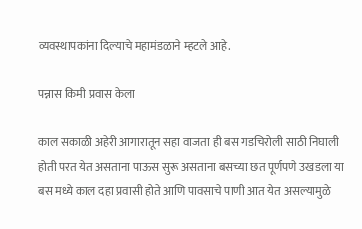व्यवस्थापकांना दिल्याचे महामंडळाने म्हटले आहे.

पन्नास किमी प्रवास केला

काल सकाळी अहेरी आगारातून सहा वाजता ही बस गडचिरोली साठी निघाली होती परत येत असताना पाऊस सुरू असताना बसच्या छत पूर्णपणे उखडला या बस मध्ये काल दहा प्रवासी होते आणि पावसाचे पाणी आत येत असल्यामुळे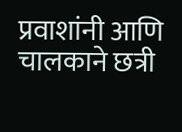प्रवाशांनी आणि चालकाने छत्री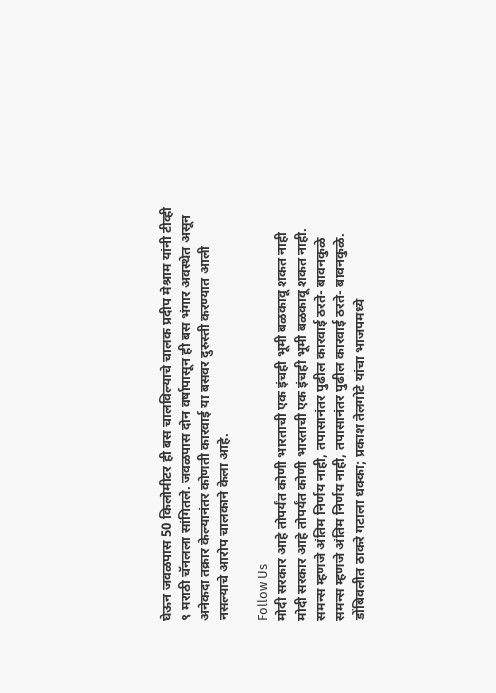घेऊन जवळपास 50 किलोमीटर ही बस चालविल्याचे चालक प्रदीप मेश्राम यांनी टीव्ही ९ मराठी चॅनलला सांगितले. जवळपास दोन वर्षापासून ही बस भंगार अवस्थेत असून अनेकदा तक्रार केल्यानंतर कोणती कारवाई या बसवर दुरुस्ती करण्यात आली नसल्याचे आरोप चालकाने केला आहे.

Follow Us
मोदी सरकार आहे तोपर्यंत कोणी भारताची एक इंचही भूमी बळकावू शकत नाही
मोदी सरकार आहे तोपर्यंत कोणी भारताची एक इंचही भूमी बळकावू शकत नाही.
समन्स म्हणजे अंतिम निर्णय नाही, तपासानंतर पुढील कारवाई ठरते- बावनकुळे
समन्स म्हणजे अंतिम निर्णय नाही, तपासानंतर पुढील कारवाई ठरते- बावनकुळे.
डोंबिवलीत ठाकरे गटाला धक्का; प्रकाश तेलगोटे यांचा भाजपमध्ये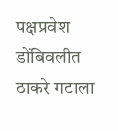पक्षप्रवेश
डोंबिवलीत ठाकरे गटाला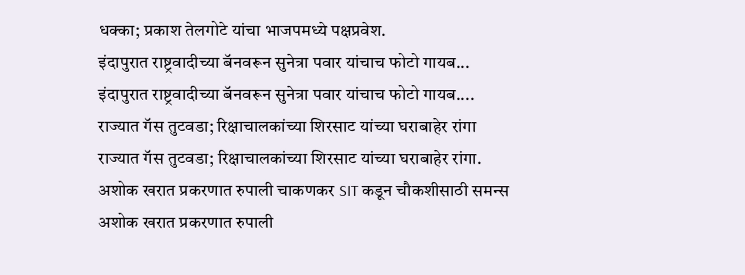धक्का; प्रकाश तेलगोटे यांचा भाजपमध्ये पक्षप्रवेश.
इंदापुरात राष्ट्रवादीच्या बॅनवरून सुनेत्रा पवार यांचाच फोटो गायब...
इंदापुरात राष्ट्रवादीच्या बॅनवरून सुनेत्रा पवार यांचाच फोटो गायब....
राज्यात गॅस तुटवडा; रिक्षाचालकांच्या शिरसाट यांच्या घराबाहेर रांगा
राज्यात गॅस तुटवडा; रिक्षाचालकांच्या शिरसाट यांच्या घराबाहेर रांगा.
अशोक खरात प्रकरणात रुपाली चाकणकर SIT कडून चौकशीसाठी समन्स
अशोक खरात प्रकरणात रुपाली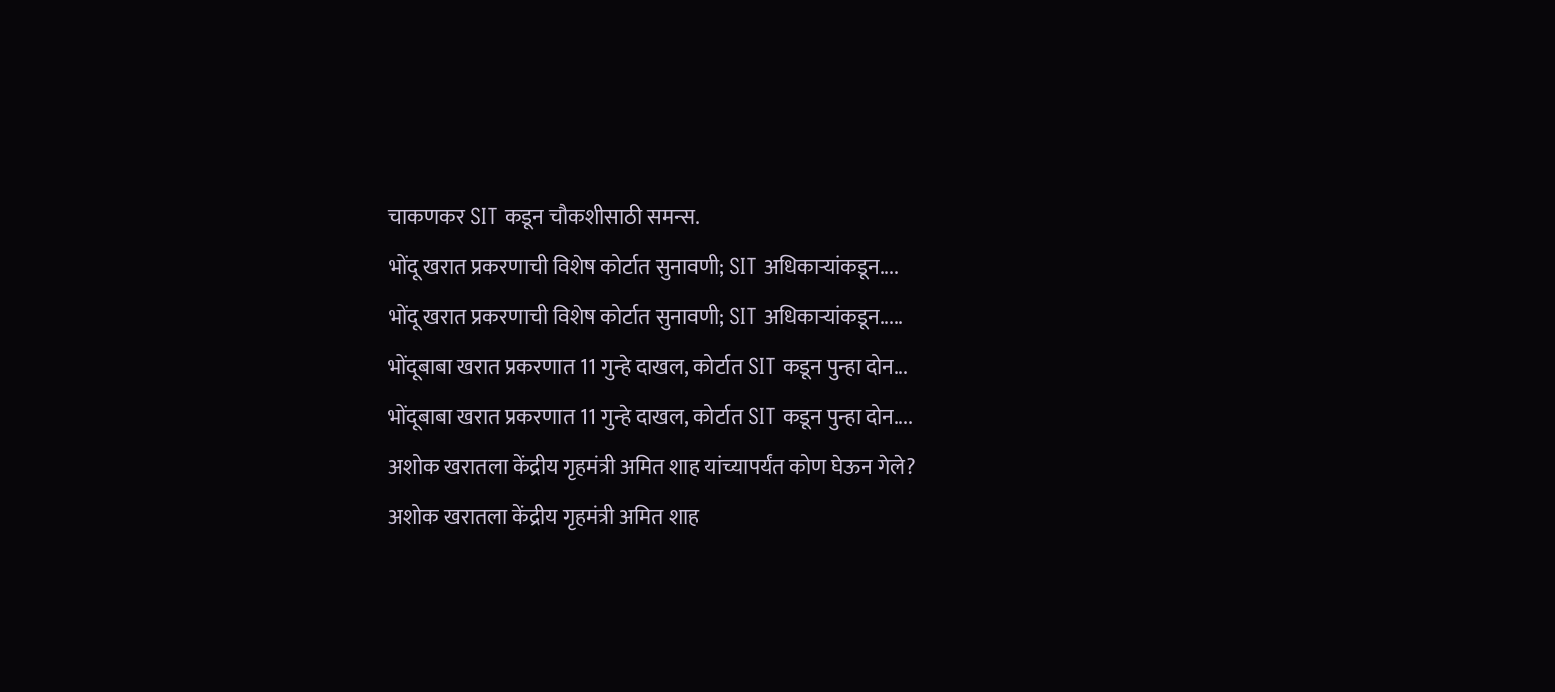चाकणकर SIT कडून चौकशीसाठी समन्स.
भोंदू खरात प्रकरणाची विशेष कोर्टात सुनावणी; SIT अधिकाऱ्यांकडून....
भोंदू खरात प्रकरणाची विशेष कोर्टात सुनावणी; SIT अधिकाऱ्यांकडून.....
भोंदूबाबा खरात प्रकरणात 11 गुन्हे दाखल, कोर्टात SIT कडून पुन्हा दोन...
भोंदूबाबा खरात प्रकरणात 11 गुन्हे दाखल, कोर्टात SIT कडून पुन्हा दोन....
अशोक खरातला केंद्रीय गृहमंत्री अमित शाह यांच्यापर्यंत कोण घेऊन गेले?
अशोक खरातला केंद्रीय गृहमंत्री अमित शाह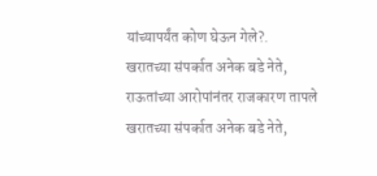यांच्यापर्यंत कोण घेऊन गेले?.
खरातच्या संपर्कात अनेक बडे नेते, राऊतांच्या आरोपांनंतर राजकारण तापले
खरातच्या संपर्कात अनेक बडे नेते,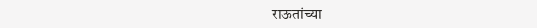राऊतांच्या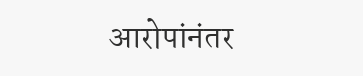आरोपांनंतर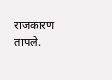राजकारण तापले.